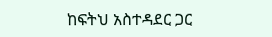ከፍትህ አስተዳደር ጋር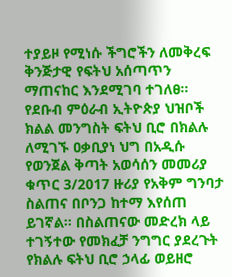ተያይዞ የሚነሱ ችግሮችን ለመቅረፍ ቅንጅታዊ የፍትህ አሰጣጥን ማጠናከር እንደሚገባ ተገለፀ።
የደቡብ ምዕራብ ኢትዮጵያ ህዝቦች ክልል መንግስት ፍትህ ቢሮ በክልሉ ለሚገኙ ዐቃቢያነ ህግ በአዲሱ የወንጀል ቅጣት አወሳሰን መመሪያ ቁጥር 3/2017 ዙሪያ የአቅም ግንባታ ስልጠና በቦንጋ ከተማ እየሰጠ ይገኛል። በስልጠናው መድረክ ላይ ተገኝተው የመክፈቻ ንግግር ያደረጉት የክልሉ ፍትህ ቢሮ ኃላፊ ወይዘሮ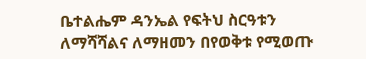ቤተልሔም ዳንኤል የፍትህ ስርዓቱን ለማሻሻልና ለማዘመን በየወቅቱ የሚወጡ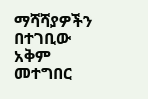ማሻሻያዎችን በተገቢው አቅም መተግበር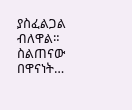ያስፈልጋል ብለዋል። ስልጠናው በዋናነት…